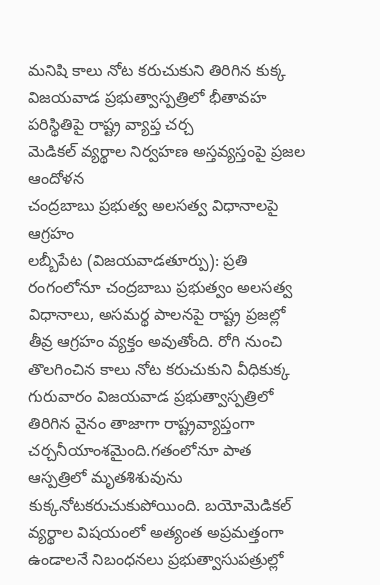మనిషి కాలు నోట కరుచుకుని తిరిగిన కుక్క
విజయవాడ ప్రభుత్వాస్పత్రిలో భీతావహ పరిస్థితిపై రాష్ట్ర వ్యాప్త చర్చ
మెడికల్ వ్యర్థాల నిర్వహణ అస్తవ్యస్తంపై ప్రజల ఆందోళన
చంద్రబాబు ప్రభుత్వ అలసత్వ విధానాలపై ఆగ్రహం
లబ్బీపేట (విజయవాడతూర్పు): ప్రతి రంగంలోనూ చంద్రబాబు ప్రభుత్వం అలసత్వ విధానాలు, అసమర్థ పాలనపై రాష్ట్ర ప్రజల్లో తీవ్ర ఆగ్రహం వ్యక్తం అవుతోంది. రోగి నుంచి తొలగించిన కాలు నోట కరుచుకుని వీధికుక్క గురువారం విజయవాడ ప్రభుత్వాస్పత్రిలో తిరిగిన వైనం తాజాగా రాష్ట్రవ్యాప్తంగా చర్చనీయాంశమైంది.గతంలోనూ పాత ఆస్పత్రిలో మృతశిశువును కుక్కనోటకరుచుకుపోయింది. బయోమెడికల్ వ్యర్థాల విషయంలో అత్యంత అప్రమత్తంగా ఉండాలనే నిబంధనలు ప్రభుత్వాసుపత్రుల్లో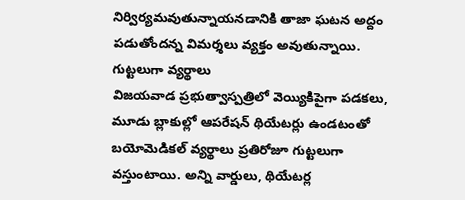నిర్విర్యమవుతున్నాయనడానికి తాజా ఘటన అద్దం పడుతోందన్న విమర్శలు వ్యక్తం అవుతున్నాయి.
గుట్టలుగా వ్యర్థాలు
విజయవాడ ప్రభుత్వాస్పత్రిలో వెయ్యికిపైగా పడకలు, మూడు బ్లాకుల్లో ఆపరేషన్ థియేటర్లు ఉండటంతో బయోమెడికల్ వ్యర్థాలు ప్రతిరోజూ గుట్టలుగా వస్తుంటాయి. అన్ని వార్డులు, థియేటర్ల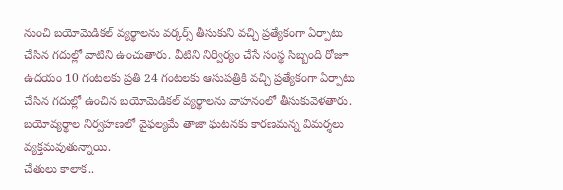నుంచి బయోమెడికల్ వ్యర్థాలను వర్కర్స్ తీసుకుని వచ్చి ప్రత్యేకంగా ఏర్పాటు చేసిన గదుల్లో వాటిని ఉంచుతారు. వీటిని నిర్విర్యం చేసే సంస్థ సిబ్బంది రోజూ ఉదయం 10 గంటలకు ప్రతి 24 గంటలకు ఆసుపత్రికి వచ్చి ప్రత్యేకంగా ఏర్పాటు చేసిన గదుల్లో ఉంచిన బయోమెడికల్ వ్యర్థాలను వాహనంలో తీసుకువెళతారు. బయోవ్యర్థాల నిర్వహణలో వైఫల్యమే తాజా ఘటనకు కారణమన్న విమర్శలు వ్యక్తమవుతున్నాయి.
చేతులు కాలాక..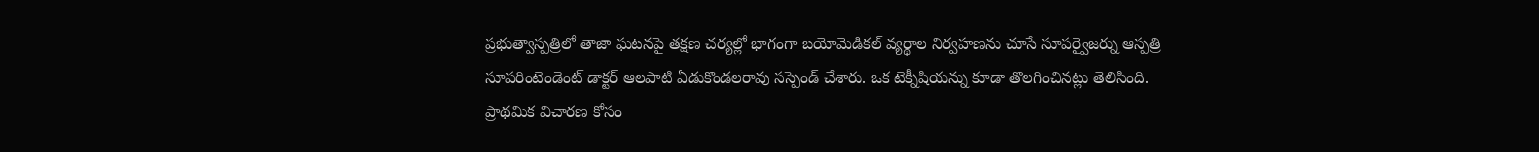ప్రభుత్వాస్పత్రిలో తాజా ఘటనపై తక్షణ చర్యల్లో భాగంగా బయోమెడికల్ వ్యర్థాల నిర్వహణను చూసే సూపర్వైజర్ను ఆస్పత్రి సూపరింటెండెంట్ డాక్టర్ ఆలపాటి ఏడుకొండలరావు సస్పెండ్ చేశారు. ఒక టెక్నీషియన్ను కూడా తొలగించినట్లు తెలిసింది. ప్రాథమిక విచారణ కోసం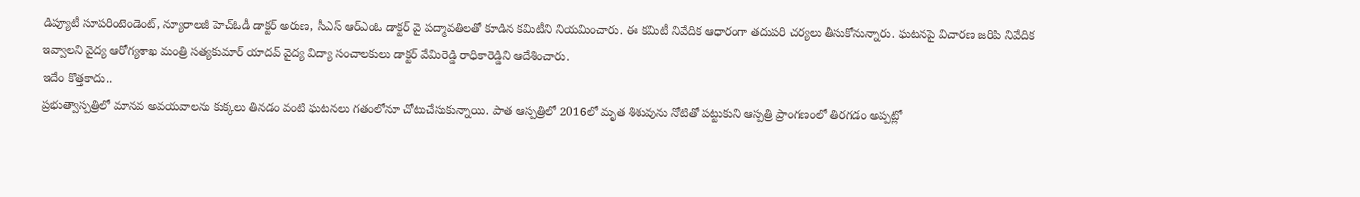డిప్యూటీ సూపరింటెండెంట్, న్యూరాలజీ హెచ్ఓడీ డాక్టర్ అరుణ, సీఎస్ ఆర్ఎంఓ డాక్టర్ వై పద్మావతిలతో కూడిన కమిటీని నియమించారు. ఈ కమిటీ నివేదిక ఆధారంగా తదుపరి చర్యలు తీసుకోనున్నారు. ఘటనపై విచారణ జరిపి నివేదిక ఇవ్వాలని వైద్య ఆరోగ్యశాఖ మంత్రి సత్యకుమార్ యాదవ్ వైద్య విద్యా సంచాలకులు డాక్టర్ వేమిరెడ్డి రాధికారెడ్డిని ఆదేశించారు.
ఇదేం కొత్తకాదు..
ప్రభుత్వాస్పత్రిలో మానవ అవయవాలను కుక్కలు తినడం వంటి ఘటనలు గతంలోనూ చోటుచేసుకున్నాయి. పాత ఆస్పత్రిలో 2016లో మృత శిశువును నోటితో పట్టుకుని ఆస్పత్రి ప్రాంగణంలో తిరగడం అప్పట్లో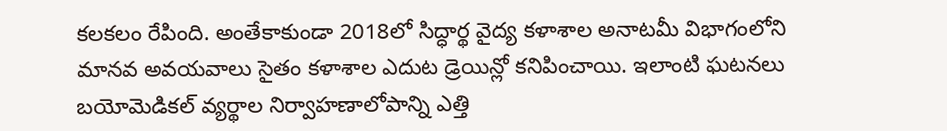కలకలం రేపింది. అంతేకాకుండా 2018లో సిద్ధార్థ వైద్య కళాశాల అనాటమీ విభాగంలోని మానవ అవయవాలు సైతం కళాశాల ఎదుట డ్రెయిన్లో కనిపించాయి. ఇలాంటి ఘటనలు బయోమెడికల్ వ్యర్థాల నిర్వాహణాలోపాన్ని ఎత్తి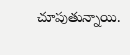చూపుతున్నాయి.